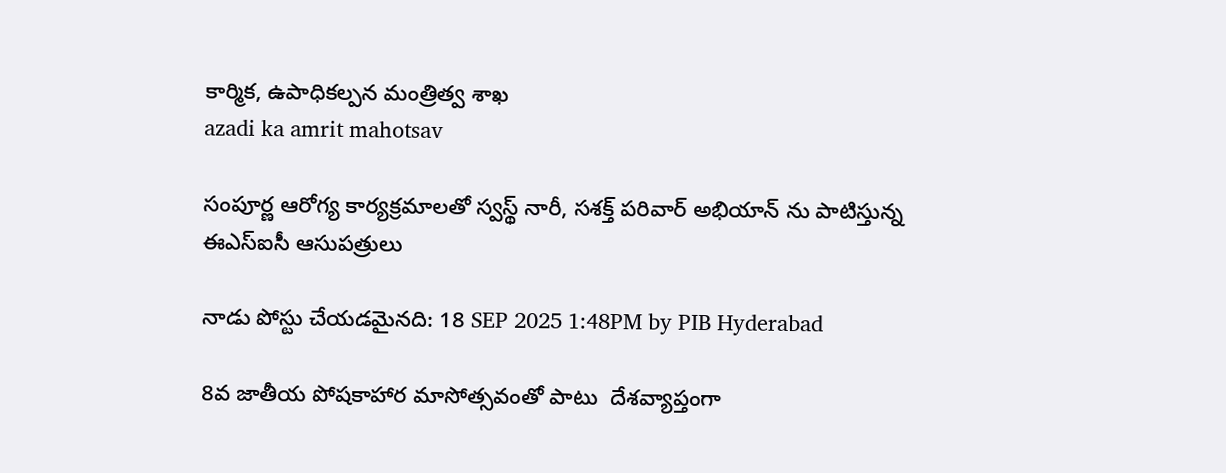కార్మిక, ఉపాధికల్పన మంత్రిత్వ శాఖ
azadi ka amrit mahotsav

సంపూర్ణ ఆరోగ్య కార్యక్రమాలతో స్వస్థ్ నారీ, సశక్త్ పరివార్ అభియాన్ ను పాటిస్తున్న ఈఎస్ఐసీ ఆసుపత్రులు

నాడు పోస్టు చేయడమైనది: 18 SEP 2025 1:48PM by PIB Hyderabad

8వ జాతీయ పోషకాహార మాసోత్సవంతో పాటు  దేశవ్యాప్తంగా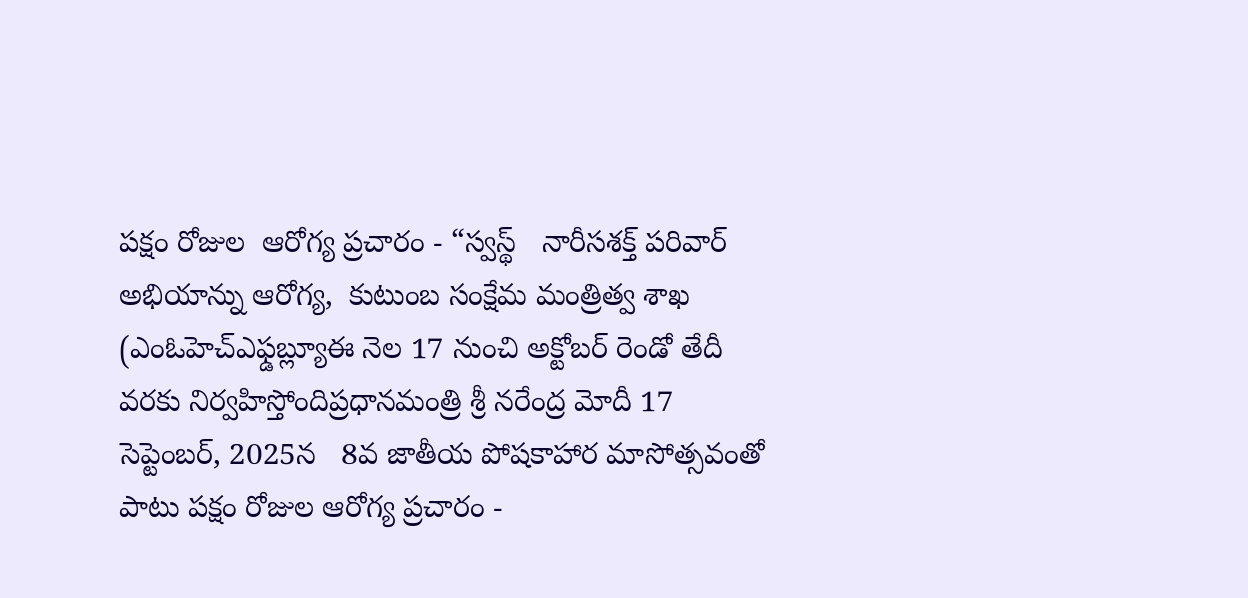పక్షం రోజుల  ఆరోగ్య ప్రచారం - “స్వస్థ్   నారీసశక్త్ పరివార్ అభియాన్ను ఆరోగ్య,  కుటుంబ సంక్షేమ మంత్రిత్వ శాఖ (ఎంఓహెచ్ఎఫ్డబ్ల్యూఈ నెల 17 నుంచి అక్టోబర్ రెండో తేదీ వరకు నిర్వహిస్తోందిప్రధానమంత్రి శ్రీ నరేంద్ర మోదీ 17 సెప్టెంబర్, 2025న   8వ జాతీయ పోషకాహార మాసోత్సవంతో పాటు పక్షం రోజుల ఆరోగ్య ప్రచారం -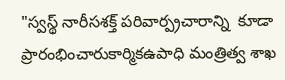"స్వస్థ్ నారీసశక్త్ పరివార్ప్రచారాన్ని  కూడా ప్రారంభించారుకార్మికఉపాధి మంత్రిత్వ శాఖ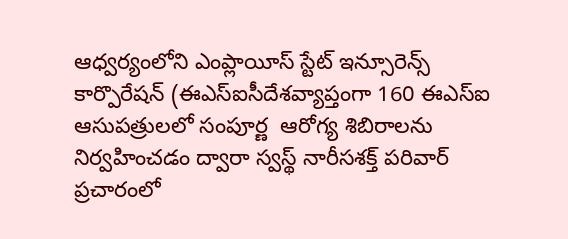ఆధ్వర్యంలోని ఎంప్లాయీస్ స్టేట్ ఇన్సూరెన్స్ కార్పొరేషన్ (ఈఎస్ఐసీదేశవ్యాప్తంగా 160 ఈఎస్ఐ ఆసుపత్రులలో సంపూర్ణ  ఆరోగ్య శిబిరాలను నిర్వహించడం ద్వారా స్వస్థ్ నారీసశక్త్ పరివార్ ప్రచారంలో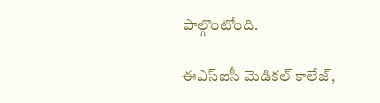పాల్గొంటోంది.

ఈఎస్ఐసీ మెడికల్ కాలేజ్,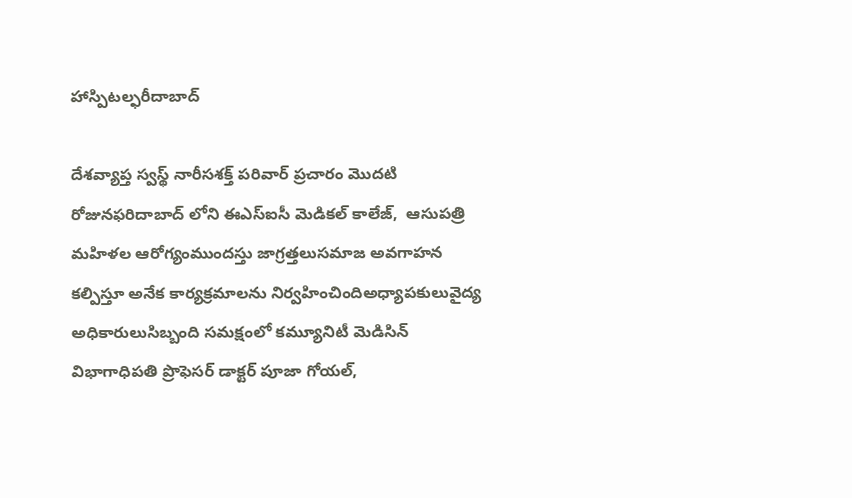హాస్పిటల్ఫరీదాబాద్

దేశవ్యాప్త స్వస్థ్ నారీసశక్త్ పరివార్ ప్రచారం మొదటి రోజునఫరిదాబాద్ లోని ఈఎస్ఐసీ మెడికల్ కాలేజ్,  ఆసుపత్రి మహిళల ఆరోగ్యంముందస్తు జాగ్రత్తలుసమాజ అవగాహన కల్పిస్తూ అనేక కార్యక్రమాలను నిర్వహించిందిఅధ్యాపకులువైద్య అధికారులుసిబ్బంది సమక్షంలో కమ్యూనిటీ మెడిసిన్ విభాగాధిపతి ప్రొఫెసర్ డాక్టర్ పూజా గోయల్,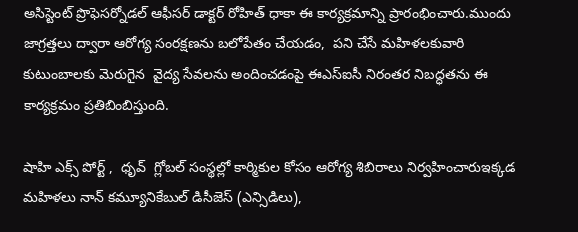అసిస్టెంట్ ప్రొఫెసర్నోడల్ ఆఫీసర్ డాక్టర్ రోహిత్ ధాకా ఈ కార్యక్రమాన్ని ప్రారంభించారు.ముందు జాగ్రత్తలు ద్వారా ఆరోగ్య సంరక్షణను బలోపేతం చేయడం,  పని చేసే మహిళలకువారి కుటుంబాలకు మెరుగైన  వైద్య సేవలను అందించడంపై ఈఎస్ఐసీ నిరంతర నిబద్ధతను ఈ కార్యక్రమం ప్రతిబింబిస్తుంది.

షాహి ఎక్స్ పోర్ట్ ,  ధృవ్  గ్లోబల్ సంస్థల్లో కార్మికుల కోసం ఆరోగ్య శిబిరాలు నిర్వహించారుఇక్కడ మహిళలు నాన్ కమ్యూనికేబుల్ డిసీజెస్ (ఎన్సిడిలు),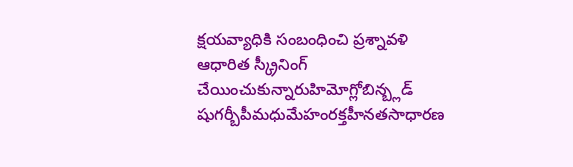క్షయవ్యాధికి సంబంధించి ప్రశ్నావళి ఆధారిత స్క్రీనింగ్ చేయించుకున్నారుహిమోగ్లోబిన్బ్లడ్ షుగర్బీపీమధుమేహంరక్తహీనతసాధారణ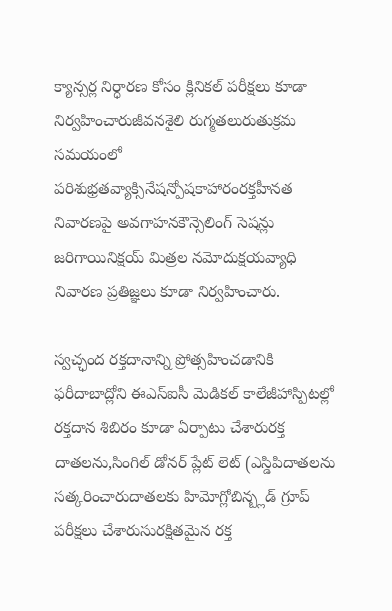క్యాన్సర్ల నిర్ధారణ కోసం క్లినికల్ పరీక్షలు కూడా నిర్వహించారుజీవనశైలి రుగ్మతలురుతుక్రమ సమయంలో పరిశుభ్రతవ్యాక్సినేషన్పోషకాహారంరక్తహీనత నివారణపై అవగాహనకౌన్సెలింగ్ సెషన్లు జరిగాయినిక్షయ్ మిత్రల నమోదుక్షయవ్యాధి నివారణ ప్రతిజ్ఞలు కూడా నిర్వహించారు.

స్వచ్ఛంద రక్తదానాన్ని ప్రోత్సహించడానికి ఫరీదాబాద్లోని ఈఎస్ఐసీ మెడికల్ కాలేజీహాస్పిటల్లో రక్తదాన శిబిరం కూడా ఏర్పాటు చేశారురక్త దాతలను,సింగిల్ డోనర్ ప్లేట్ లెట్ (ఎస్డిపిదాతలను సత్కరించారుదాతలకు హిమోగ్లోబిన్బ్లడ్ గ్రూప్ పరీక్షలు చేశారుసురక్షితమైన రక్త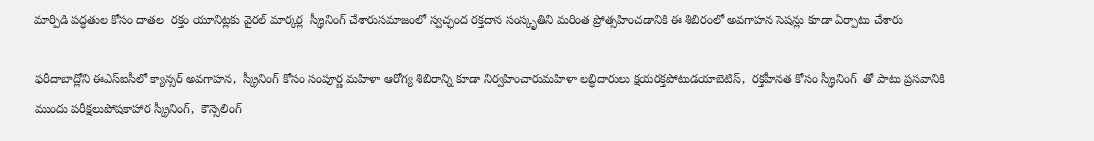మార్పిడి పద్ధతుల కోసం దాతల  రక్తం యూనిట్లకు వైరల్ మార్కర్ల  స్క్రీనింగ్ చేశారుసమాజంలో స్వచ్ఛంద రక్తదాన సంస్కృతిని మరింత ప్రోత్సహించడానికి ఈ శిబిరంలో అవగాహన సెషన్లు కూడా ఏర్పాటు చేశారు

ఫరీదాబాద్లోని ఈఎస్ఐసీలో క్యాన్సర్ అవగాహన,  స్క్రీనింగ్ కోసం సంపూర్ణ మహిళా ఆరోగ్య శిబిరాన్ని కూడా నిర్వహించారుమహిళా లబ్ధిదారులు క్షయరక్తపోటుడయాబెటిస్,  రక్తహీనత కోసం స్క్రీనింగ్  తో పాటు ప్రసవానికి ముందు పరీక్షలుపోషకాహార స్క్రీనింగ్,  కౌన్సెలింగ్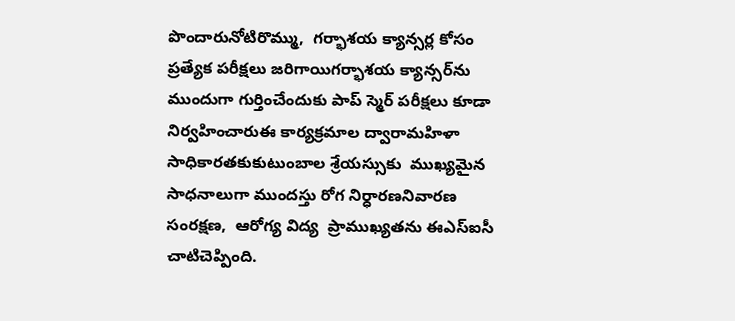పొందారునోటిరొమ్ము,  గర్భాశయ క్యాన్సర్ల కోసం ప్రత్యేక పరీక్షలు జరిగాయిగర్భాశయ క్యాన్సర్‌ను ముందుగా గుర్తించేందుకు పాప్ స్మెర్ పరీక్షలు కూడా నిర్వహించారుఈ కార్యక్రమాల ద్వారామహిళా సాధికారతకుకుటుంబాల శ్రేయస్సుకు  ముఖ్యమైన సాధనాలుగా ముందస్తు రోగ నిర్ధారణనివారణ సంరక్షణ,  ఆరోగ్య విద్య  ప్రాముఖ్యతను ఈఎస్ఐసీ చాటిచెప్పింది.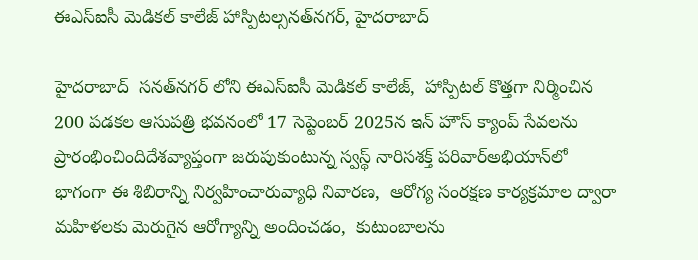ఈఎస్ఐసీ మెడికల్ కాలేజ్ హాస్పిటల్సనత్‌నగర్, హైదరాబాద్

హైదరాబాద్  సనత్‌నగర్ లోని ఈఎస్ఐసీ మెడికల్ కాలేజ్,  హాస్పిటల్ కొత్తగా నిర్మించిన 200 పడకల ఆసుపత్రి భవనంలో 17 సెప్టెంబర్ 2025న ఇన్ హౌస్ క్యాంప్ సేవలను ప్రారంభించిందిదేశవ్యాప్తంగా జరుపుకుంటున్న స్వస్థ్ నారిసశక్త్ పరివార్అభియాన్‌లో భాగంగా ఈ శిబిరాన్ని నిర్వహించారువ్యాధి నివారణ,  ఆరోగ్య సంరక్షణ కార్యక్రమాల ద్వారా మహిళలకు మెరుగైన ఆరోగ్యాన్ని అందించడం,  కుటుంబాలను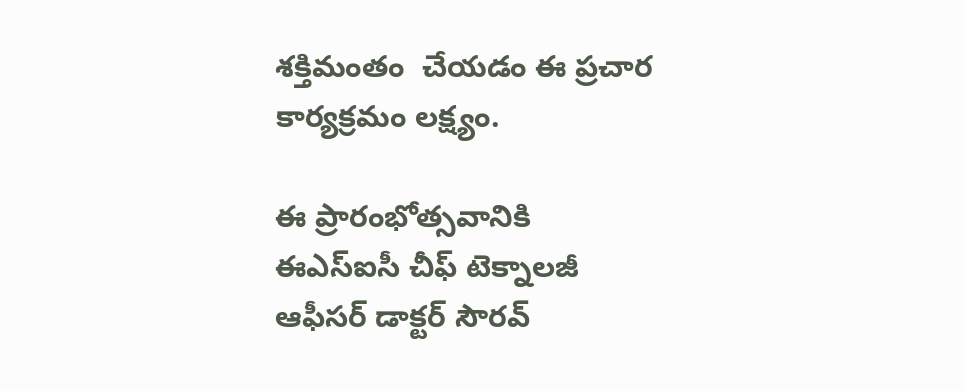శక్తిమంతం  చేయడం ఈ ప్రచార కార్యక్రమం లక్ష్యం.

ఈ ప్రారంభోత్సవానికి ఈఎస్ఐసీ చీఫ్ టెక్నాలజీ ఆఫీసర్ డాక్టర్ సౌరవ్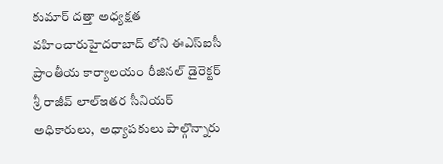కుమార్ దత్తా అధ్యక్షత వహించారుహైదరాబాద్ లోని ఈఎస్ఐసీ ప్రాంతీయ కార్యాలయం రీజినల్ డైరెక్టర్ శ్రీ రాజీవ్ లాల్ఇతర సీనియర్ అధికారులు,  అధ్యాపకులు పాల్గొన్నారు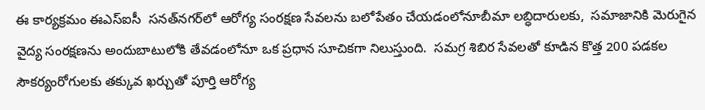ఈ కార్యక్రమం ఈఎస్ఐసీ  సనత్‌నగర్‌లో ఆరోగ్య సంరక్షణ సేవలను బలోపేతం చేయడంలోనూబీమా లబ్ధిదారులకు,  సమాజానికి మెరుగైన వైద్య సంరక్షణను అందుబాటులోకి తేవడంలోనూ ఒక ప్రధాన సూచికగా నిలుస్తుంది.  సమగ్ర శిబిర సేవలతో కూడిన కొత్త 200 పడకల సౌకర్యంరోగులకు తక్కువ ఖర్చుతో పూర్తి ఆరోగ్య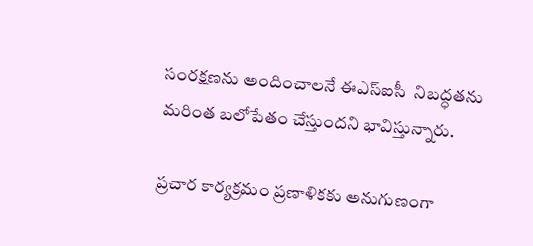సంరక్షణను అందించాలనే ఈఎస్ఐసీ  నిబద్ధతను మరింత బలోపేతం చేస్తుందని భావిస్తున్నారు.

ప్రచార కార్యక్రమం ప్రణాళికకు అనుగుణంగా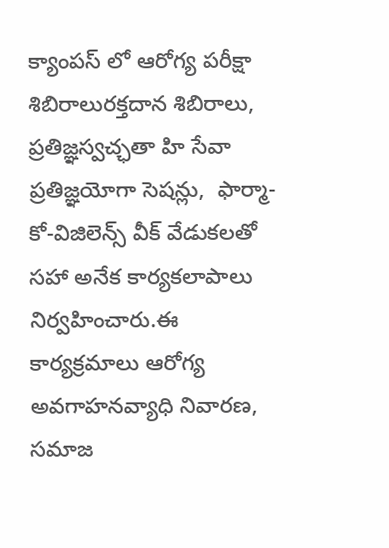క్యాంపస్ లో ఆరోగ్య పరీక్షా శిబిరాలురక్తదాన శిబిరాలు,  ప్రతిజ్ఞస్వచ్ఛతా హి సేవా ప్రతిజ్ఞయోగా సెషన్లు,  ఫార్మా-కో-విజిలెన్స్ వీక్ వేడుకలతో సహా అనేక కార్యకలాపాలు  నిర్వహించారు.ఈ కార్యక్రమాలు ఆరోగ్య అవగాహనవ్యాధి నివారణ,  సమాజ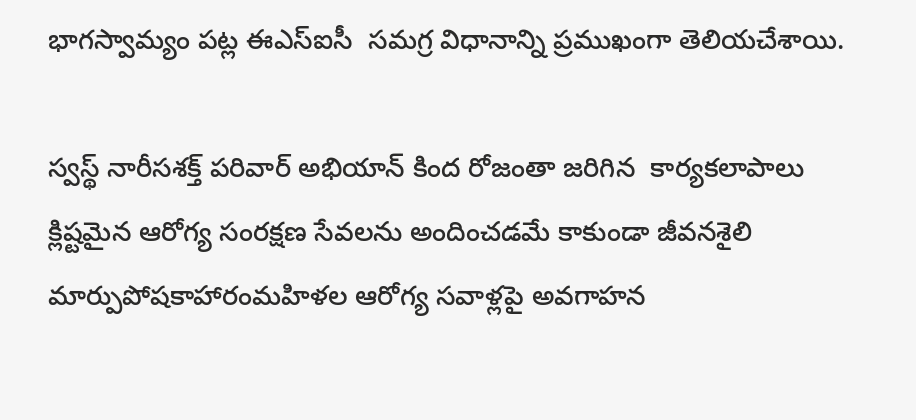భాగస్వామ్యం పట్ల ఈఎస్ఐసీ  సమగ్ర విధానాన్ని ప్రముఖంగా తెలియచేశాయి.

స్వస్థ్ నారీసశక్త్ పరివార్ అభియాన్ కింద రోజంతా జరిగిన  కార్యకలాపాలు క్లిష్టమైన ఆరోగ్య సంరక్షణ సేవలను అందించడమే కాకుండా జీవనశైలి మార్పుపోషకాహారంమహిళల ఆరోగ్య సవాళ్లపై అవగాహన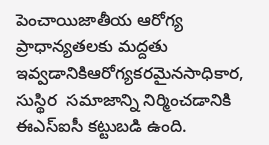పెంచాయిజాతీయ ఆరోగ్య ప్రాధాన్యతలకు మద్దతు ఇవ్వడానికిఆరోగ్యకరమైనసాధికార,  సుస్థిర  సమాజాన్ని నిర్మించడానికి  ఈఎస్ఐసీ కట్టుబడి ఉంది.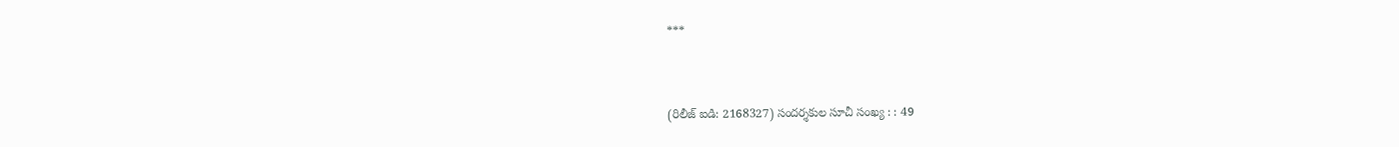***


(రిలీజ్ ఐడి: 2168327) సందర్శకుల సూచీ సంఖ్య : : 49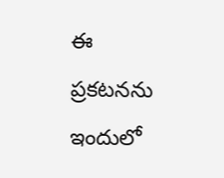ఈ ప్రకటనను ఇందులో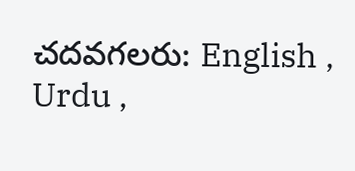చదవగలరు: English , Urdu ,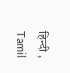हिन्दी , Tamil